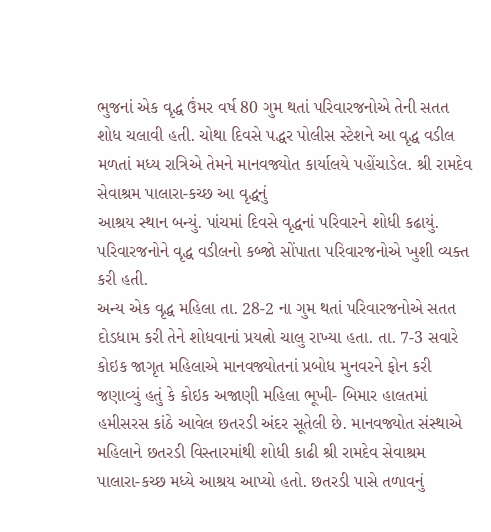ભુજનાં એક વૃદ્ધ ઉંમર વર્ષ 80 ગુમ થતાં પરિવારજનોએ તેની સતત શોધ ચલાવી હતી. ચોથા દિવસે પદ્ધર પોલીસ સ્ટેશને આ વૃદ્ધ વડીલ મળતાં મધ્ય રાત્રિએ તેમને માનવજ્યોત કાર્યાલયે પહોંચાડેલ. શ્રી રામદેવ સેવાશ્રમ પાલારા-કચ્છ આ વૃદ્ધનું
આશ્રય સ્થાન બન્યું. પાંચમાં દિવસે વૃદ્ધનાં પરિવારને શોધી કઢાયું. પરિવારજનોને વૃદ્ધ વડીલનો કબ્જો સોંપાતા પરિવારજનોએ ખુશી વ્યક્ત કરી હતી.
અન્ય એક વૃદ્ધ મહિલા તા. 28-2 ના ગુમ થતાં પરિવારજનોએ સતત દોડધામ કરી તેને શોધવાનાં પ્રયત્નો ચાલુ રાખ્યા હતા. તા. 7-3 સવારે કોઇક જાગૃત મહિલાએ માનવજ્યોતનાં પ્રબોધ મુનવરને ફોન કરી જણાવ્યું હતું કે કોઇક અજાણી મહિલા ભૂખી- બિમાર હાલતમાં હમીસરસ કાંઠે આવેલ છતરડી અંદર સૂતેલી છે. માનવજ્યોત સંસ્થાએ મહિલાને છતરડી વિસ્તારમાંથી શોધી કાઢી શ્રી રામદેવ સેવાશ્રમ પાલારા-કચ્છ મધ્યે આશ્રય આપ્યો હતો. છતરડી પાસે તળાવનું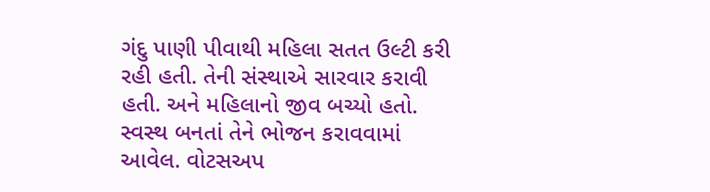ગંદુ પાણી પીવાથી મહિલા સતત ઉલ્ટી કરી રહી હતી. તેની સંસ્થાએ સારવાર કરાવી હતી. અને મહિલાનો જીવ બચ્યો હતો.
સ્વસ્થ બનતાં તેને ભોજન કરાવવામાં આવેલ. વોટસઅપ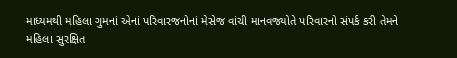માધ્યમથી મહિલા ગુમનાં એનાં પરિવારજનોનાં મેસેજ વાંચી માનવજ્યોતે પરિવારનો સંપર્ક કરી તેમને મહિલા સુરક્ષિત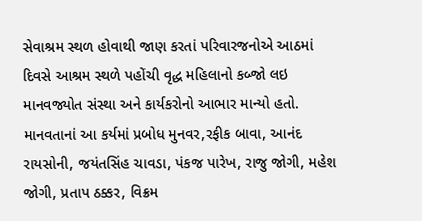સેવાશ્રમ સ્થળ હોવાથી જાણ કરતાં પરિવારજનોએ આઠમાં દિવસે આશ્રમ સ્થળે પહોંચી વૃદ્ધ મહિલાનો કબ્જો લઇ માનવજ્યોત સંસ્થા અને કાર્યકરોનો આભાર માન્યો હતો.
માનવતાનાં આ કર્યમાં પ્રબોધ મુનવર,રફીક બાવા, આનંદ રાયસોની, જયંતસિંહ ચાવડા, પંકજ પારેખ, રાજુ જોગી, મહેશ જોગી, પ્રતાપ ઠક્કર, વિક્રમ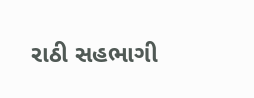રાઠી સહભાગી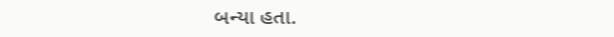બન્યા હતા.